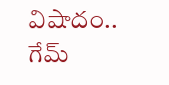విషాదం.. గేమ్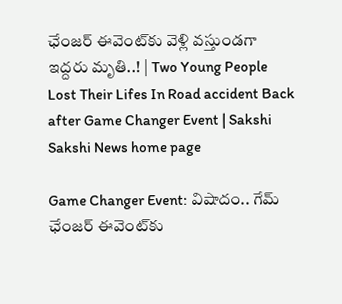ఛేంజర్ ఈవెంట్‌కు వెళ్లి వస్తుండగా ఇద్దరు మృతి..! | Two Young People Lost Their Lifes In Road accident Back after Game Changer Event | Sakshi
Sakshi News home page

Game Changer Event: విషాదం.. గేమ్ ఛేంజర్ ఈవెంట్‌కు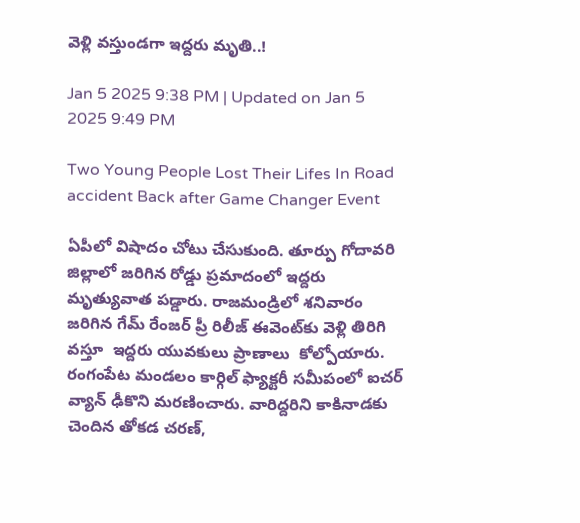వెళ్లి వస్తుండగా ఇద్దరు మృతి..!

Jan 5 2025 9:38 PM | Updated on Jan 5 2025 9:49 PM

Two Young People Lost Their Lifes In Road accident Back after Game Changer Event

ఏపీలో విషాదం చోటు చేసుకుంది. తూర్పు గోదావరి జిల్లాలో జరిగిన రోడ్డు ప్రమాదంలో ఇద్దరు మృత్యువాత పడ్డారు. రాజమండ్రిలో శనివారం జరిగిన గేమ్ రేంజర్ ప్రీ రిలీజ్ ఈవెంట్‌కు వెళ్లి తిరిగి వస్తూ  ఇద్దరు యువకులు ప్రాణాలు  కోల్పోయారు. రంగంపేట మండలం కార్గిల్ ఫ్యాక్టరీ సమీపంలో ఐచర్ వ్యాన్ ఢీకొని మరణించారు. వారిద్దరిని కాకినాడకు చెందిన తోకడ చరణ్,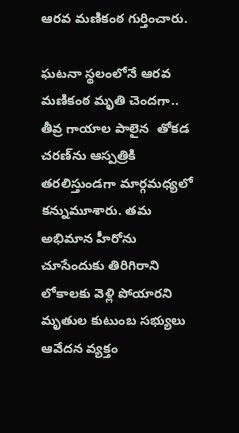ఆరవ మణికంఠ గుర్తించారు.

ఘటనా స్థలంలోనే ఆరవ మణికంఠ మృతి చెందగా.. తీవ్ర గాయాల పాలైన  తోకడ చరణ్‌ను ఆస్పత్రికి తరలిస్తుండగా మార్గమధ్యలో కన్నుమూశారు. తమ అభిమాన హీరోను చూసేందుకు తిరిగిరాని లోకాలకు వెళ్లి పోయారని మృతుల కుటుంబ సభ్యులు ఆవేదన వ్యక్తం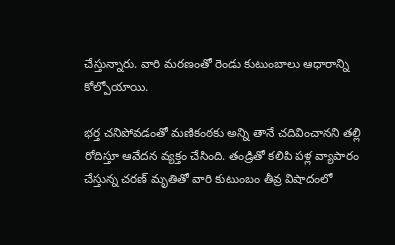చేస్తున్నారు. వారి మరణంతో రెండు కుటుంబాలు ఆధారాన్ని కోల్పోయాయి.

భర్త చనిపోవడంతో మణికంఠకు అన్ని తానే చదివించానని తల్లి రోదిస్తూ ఆవేదన వ్యక్తం చేసింది. తండ్రితో కలిపి పళ్ల వ్యాపారం చేస్తున్న చరణ్ మృతితో వారి కుటుంబం తీవ్ర విషాదంలో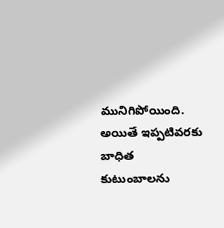మునిగిపోయింది. అయితే ఇప్పటివరకు బాధిత కుటుంబాలను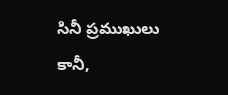సినీ ప్రముఖులు కానీ,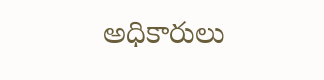అధికారులు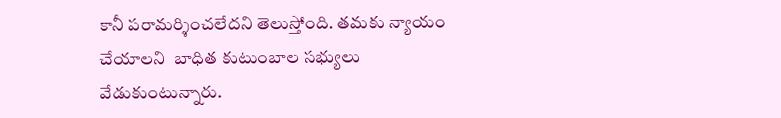కానీ పరామర్శించలేదని తెలుస్తోంది. తమకు న్యాయం చేయాలని  బాధిత కుటుంబాల సభ్యులు వేడుకుంటున్నారు.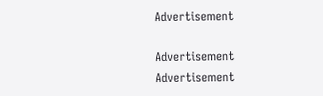Advertisement

Advertisement
Advertisement